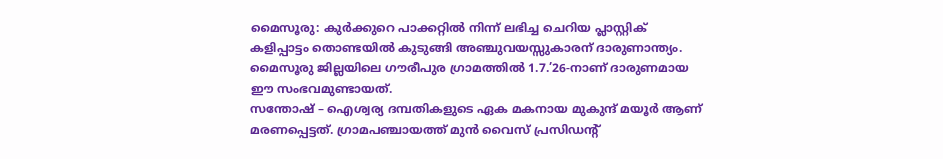മൈസൂരു: കുർക്കുറെ പാക്കറ്റിൽ നിന്ന് ലഭിച്ച ചെറിയ പ്ലാസ്റ്റിക് കളിപ്പാട്ടം തൊണ്ടയിൽ കുടുങ്ങി അഞ്ചുവയസ്സുകാരന് ദാരുണാന്ത്യം. മൈസൂരു ജില്ലയിലെ ഗൗരീപുര ഗ്രാമത്തിൽ 1.7.’26-നാണ് ദാരുണമായ ഈ സംഭവമുണ്ടായത്.
സന്തോഷ് – ഐശ്വര്യ ദമ്പതികളുടെ ഏക മകനായ മുകുന്ദ് മയൂർ ആണ് മരണപ്പെട്ടത്. ഗ്രാമപഞ്ചായത്ത് മുൻ വൈസ് പ്രസിഡന്റ്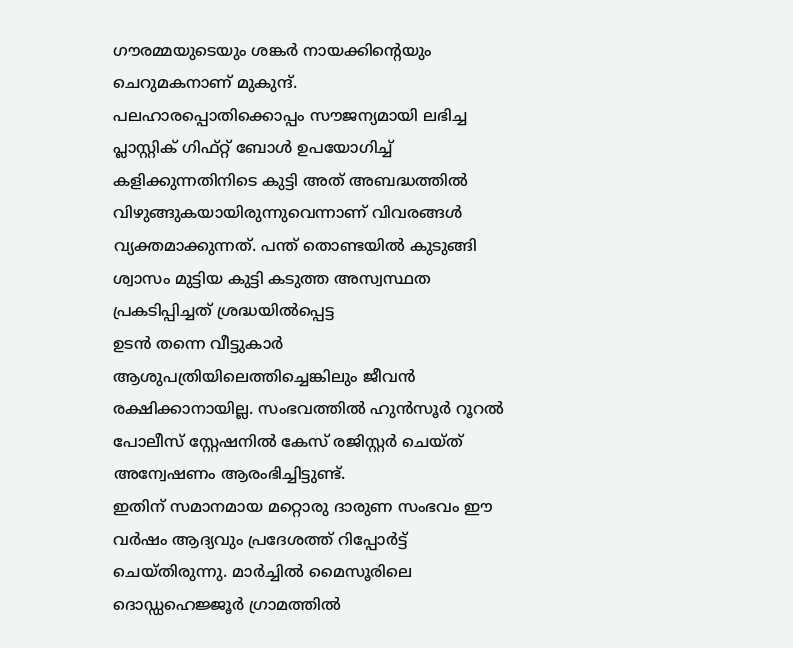ഗൗരമ്മയുടെയും ശങ്കർ നായക്കിന്റെയും ചെറുമകനാണ് മുകുന്ദ്.
പലഹാരപ്പൊതിക്കൊപ്പം സൗജന്യമായി ലഭിച്ച പ്ലാസ്റ്റിക് ഗിഫ്റ്റ് ബോൾ ഉപയോഗിച്ച് കളിക്കുന്നതിനിടെ കുട്ടി അത് അബദ്ധത്തിൽ വിഴുങ്ങുകയായിരുന്നുവെന്നാണ് വിവരങ്ങൾ വ്യക്തമാക്കുന്നത്. പന്ത് തൊണ്ടയിൽ കുടുങ്ങി ശ്വാസം മുട്ടിയ കുട്ടി കടുത്ത അസ്വസ്ഥത പ്രകടിപ്പിച്ചത് ശ്രദ്ധയിൽപ്പെട്ട
ഉടൻ തന്നെ വീട്ടുകാർ ആശുപത്രിയിലെത്തിച്ചെങ്കിലും ജീവൻ രക്ഷിക്കാനായില്ല. സംഭവത്തിൽ ഹുൻസൂർ റൂറൽ പോലീസ് സ്റ്റേഷനിൽ കേസ് രജിസ്റ്റർ ചെയ്ത് അന്വേഷണം ആരംഭിച്ചിട്ടുണ്ട്.
ഇതിന് സമാനമായ മറ്റൊരു ദാരുണ സംഭവം ഈ വർഷം ആദ്യവും പ്രദേശത്ത് റിപ്പോർട്ട് ചെയ്തിരുന്നു. മാർച്ചിൽ മൈസൂരിലെ ദൊഡ്ഡഹെജ്ജൂർ ഗ്രാമത്തിൽ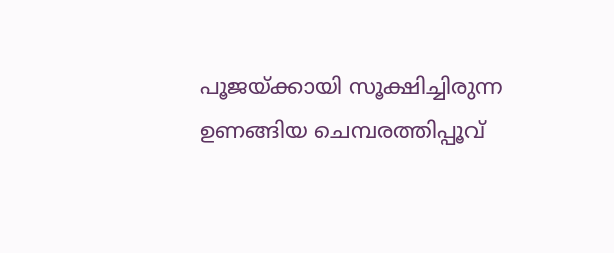പൂജയ്ക്കായി സൂക്ഷിച്ചിരുന്ന ഉണങ്ങിയ ചെമ്പരത്തിപ്പൂവ്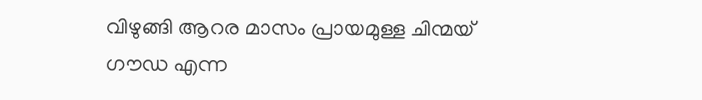വിഴുങ്ങി ആറര മാസം പ്രായമുള്ള ചിന്മയ് ഗൗഡ എന്ന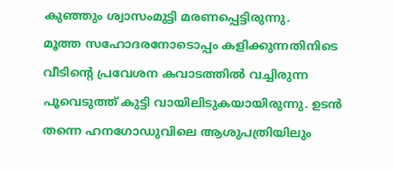കുഞ്ഞും ശ്വാസംമുട്ടി മരണപ്പെട്ടിരുന്നു.
മൂത്ത സഹോദരനോടൊപ്പം കളിക്കുന്നതിനിടെ വീടിന്റെ പ്രവേശന കവാടത്തിൽ വച്ചിരുന്ന പൂവെടുത്ത് കുട്ടി വായിലിടുകയായിരുന്നു. ഉടൻ തന്നെ ഹനഗോഡുവിലെ ആശുപത്രിയിലും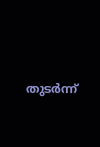തുടർന്ന്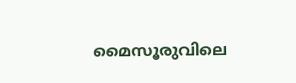മൈസൂരുവിലെ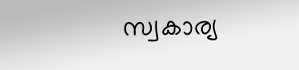സ്വകാര്യ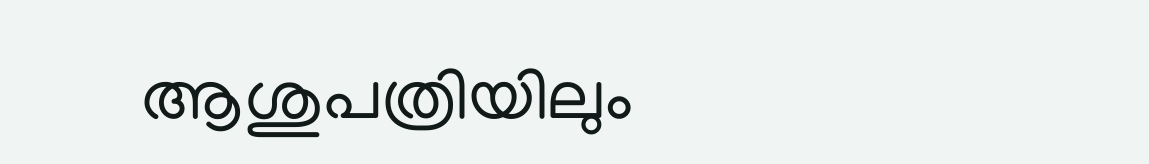ആശുപത്രിയിലും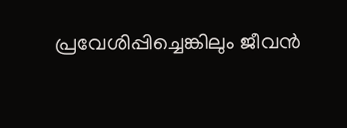പ്രവേശിപ്പിച്ചെങ്കിലും ജീവൻ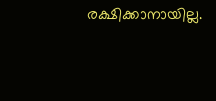രക്ഷിക്കാനായില്ല.